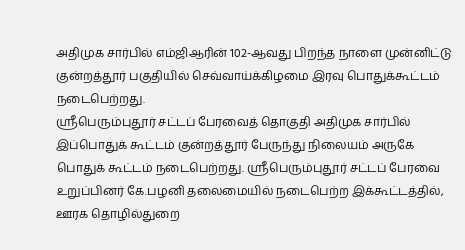அதிமுக சார்பில் எம்ஜிஆரின் 102-ஆவது பிறந்த நாளை முன்னிட்டு குன்றத்தூர் பகுதியில் செவ்வாய்க்கிழமை இரவு பொதுக்கூட்டம் நடைபெற்றது.
ஸ்ரீபெரும்புதூர் சட்டப் பேரவைத் தொகுதி அதிமுக சார்பில் இப்பொதுக் கூட்டம் குன்றத்தூர் பேருந்து நிலையம் அருகே பொதுக் கூட்டம் நடைபெற்றது. ஸ்ரீபெரும்புதூர் சட்டப் பேரவை உறுப்பினர் கே.பழனி தலைமையில் நடைபெற்ற இக்கூட்டத்தில், ஊரக தொழில்துறை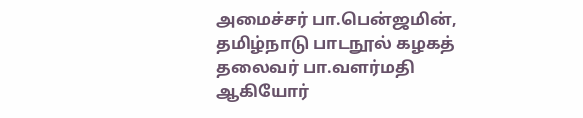அமைச்சர் பா.பென்ஜமின், தமிழ்நாடு பாடநூல் கழகத் தலைவர் பா.வளர்மதி ஆகியோர்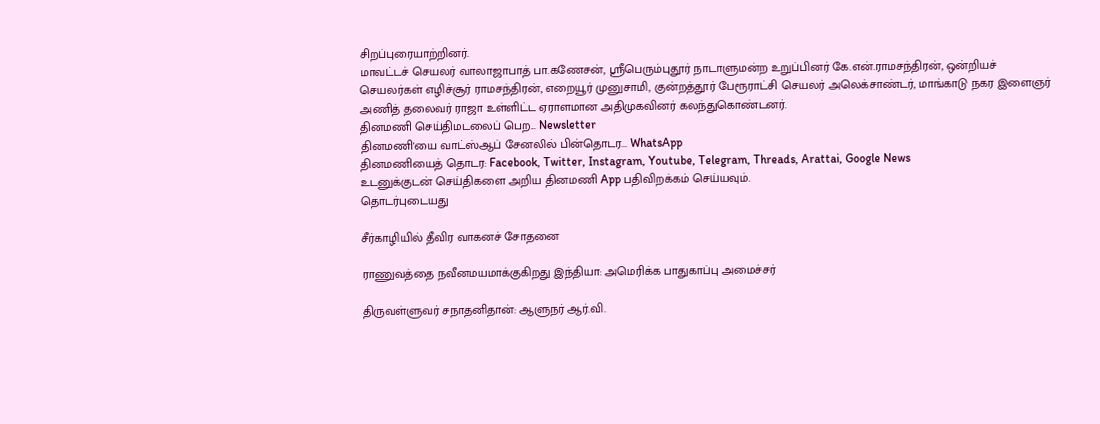சிறப்புரையாற்றினர்.
மாவட்டச் செயலர் வாலாஜாபாத் பா.கணேசன், ஸ்ரீபெரும்புதூர் நாடாளுமன்ற உறுப்பினர் கே.என்.ராமசந்திரன், ஒன்றியச் செயலர்கள் எழிச்சூர் ராமசந்திரன், எறையூர் முனுசாமி, குன்றத்தூர் பேரூராட்சி செயலர் அலெக்சாண்டர், மாங்காடு நகர இளைஞர் அணித் தலைவர் ராஜா உள்ளிட்ட ஏராளமான அதிமுகவினர் கலந்துகொண்டனர்.
தினமணி செய்திமடலைப் பெற... Newsletter
தினமணி'யை வாட்ஸ்ஆப் சேனலில் பின்தொடர... WhatsApp
தினமணியைத் தொடர: Facebook, Twitter, Instagram, Youtube, Telegram, Threads, Arattai, Google News
உடனுக்குடன் செய்திகளை அறிய தினமணி App பதிவிறக்கம் செய்யவும்.
தொடர்புடையது

சீர்காழியில் தீவிர வாகனச் சோதனை

ராணுவத்தை நவீனமயமாக்குகிறது இந்தியா: அமெரிக்க பாதுகாப்பு அமைச்சர்

திருவள்ளுவர் சநாதனிதான்: ஆளுநர் ஆர்.வி.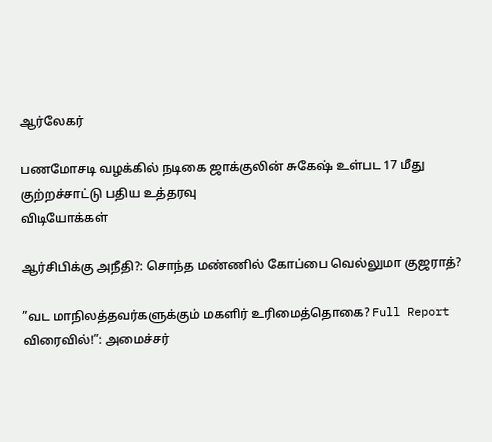ஆர்லேகர்

பணமோசடி வழக்கில் நடிகை ஜாக்குலின் சுகேஷ் உள்பட 17 மீது குற்றச்சாட்டு பதிய உத்தரவு
விடியோக்கள்

ஆர்சிபிக்கு அநீதி?: சொந்த மண்ணில் கோப்பை வெல்லுமா குஜராத்?

”வட மாநிலத்தவர்களுக்கும் மகளிர் உரிமைத்தொகை? Full Report விரைவில்!”: அமைச்சர்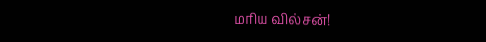மரிய வில்சன்!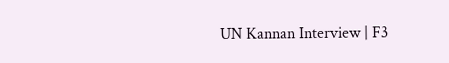UN Kannan Interview | F3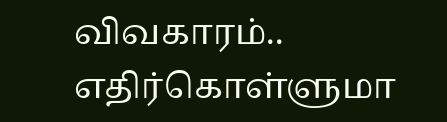விவகாரம்.. எதிர்கொள்ளுமா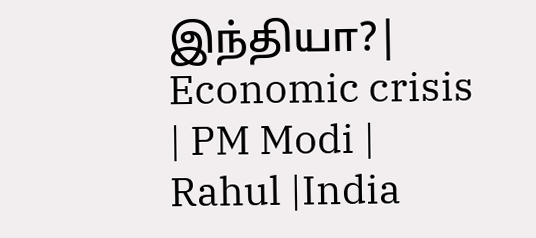இந்தியா?| Economic crisis | PM Modi | Rahul |India